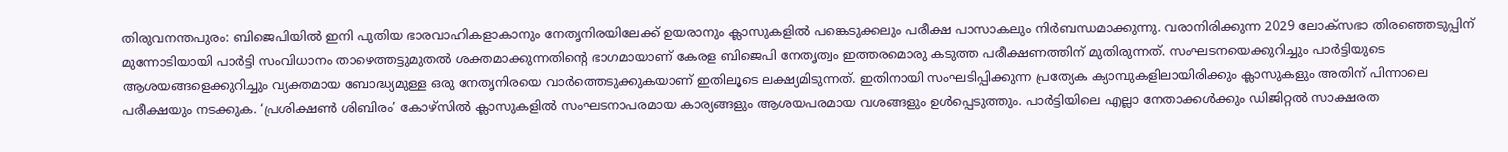തിരുവനന്തപുരം: ബിജെപിയിൽ ഇനി പുതിയ ഭാരവാഹികളാകാനും നേതൃനിരയിലേക്ക് ഉയരാനും ക്ലാസുകളിൽ പങ്കെടുക്കലും പരീക്ഷ പാസാകലും നിർബന്ധമാക്കുന്നു. വരാനിരിക്കുന്ന 2029 ലോക്സഭാ തിരഞ്ഞെടുപ്പിന് മുന്നോടിയായി പാർട്ടി സംവിധാനം താഴെത്തട്ടുമുതൽ ശക്തമാക്കുന്നതിന്റെ ഭാഗമായാണ് കേരള ബിജെപി നേതൃത്വം ഇത്തരമൊരു കടുത്ത പരീക്ഷണത്തിന് മുതിരുന്നത്. സംഘടനയെക്കുറിച്ചും പാർട്ടിയുടെ ആശയങ്ങളെക്കുറിച്ചും വ്യക്തമായ ബോദ്ധ്യമുള്ള ഒരു നേതൃനിരയെ വാർത്തെടുക്കുകയാണ് ഇതിലൂടെ ലക്ഷ്യമിടുന്നത്. ഇതിനായി സംഘടിപ്പിക്കുന്ന പ്രത്യേക ക്യാമ്പുകളിലായിരിക്കും ക്ലാസുകളും അതിന് പിന്നാലെ പരീക്ഷയും നടക്കുക. ‘പ്രശിക്ഷൺ ശിബിരം’ കോഴ്സിൽ ക്ലാസുകളിൽ സംഘടനാപരമായ കാര്യങ്ങളും ആശയപരമായ വശങ്ങളും ഉൾപ്പെടുത്തും. പാർട്ടിയിലെ എല്ലാ നേതാക്കൾക്കും ഡിജിറ്റൽ സാക്ഷരത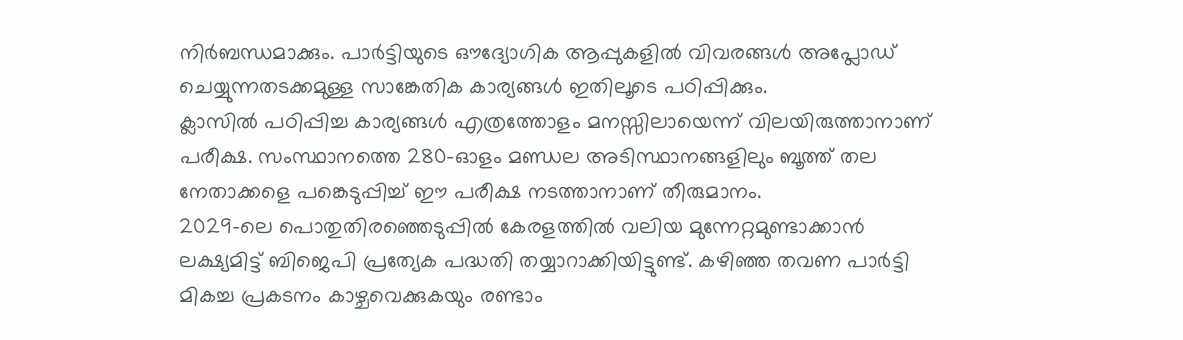നിർബന്ധമാക്കും. പാർട്ടിയുടെ ഔദ്യോഗിക ആപ്പുകളിൽ വിവരങ്ങൾ അപ്ലോഡ് ചെയ്യുന്നതടക്കമുള്ള സാങ്കേതിക കാര്യങ്ങൾ ഇതിലൂടെ പഠിപ്പിക്കും.
ക്ലാസിൽ പഠിപ്പിച്ച കാര്യങ്ങൾ എത്രത്തോളം മനസ്സിലായെന്ന് വിലയിരുത്താനാണ് പരീക്ഷ. സംസ്ഥാനത്തെ 280-ഓളം മണ്ഡല അടിസ്ഥാനങ്ങളിലും ബൂത്ത് തല നേതാക്കളെ പങ്കെടുപ്പിച്ച് ഈ പരീക്ഷ നടത്താനാണ് തീരുമാനം.
2029-ലെ പൊതുതിരഞ്ഞെടുപ്പിൽ കേരളത്തിൽ വലിയ മുന്നേറ്റമുണ്ടാക്കാൻ ലക്ഷ്യമിട്ട് ബിജെപി പ്രത്യേക പദ്ധതി തയ്യാറാക്കിയിട്ടുണ്ട്. കഴിഞ്ഞ തവണ പാർട്ടി മികച്ച പ്രകടനം കാഴ്ചവെക്കുകയും രണ്ടാം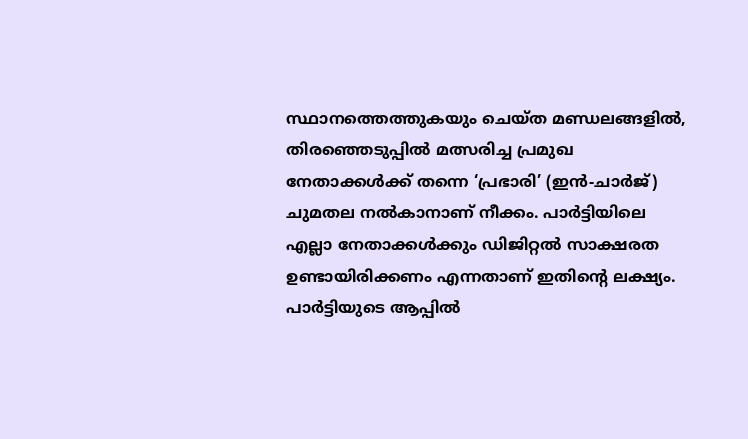സ്ഥാനത്തെത്തുകയും ചെയ്ത മണ്ഡലങ്ങളിൽ, തിരഞ്ഞെടുപ്പിൽ മത്സരിച്ച പ്രമുഖ നേതാക്കൾക്ക് തന്നെ ‘പ്രഭാരി’ (ഇൻ-ചാർജ്) ചുമതല നൽകാനാണ് നീക്കം. പാർട്ടിയിലെ എല്ലാ നേതാക്കൾക്കും ഡിജിറ്റൽ സാക്ഷരത ഉണ്ടായിരിക്കണം എന്നതാണ് ഇതിന്റെ ലക്ഷ്യം. പാർട്ടിയുടെ ആപ്പിൽ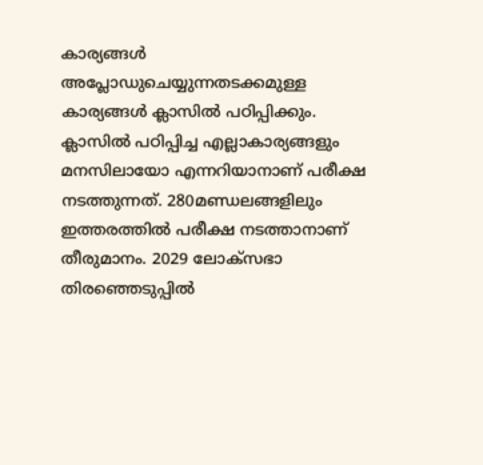കാര്യങ്ങൾ അപ്ലോഡുചെയ്യുന്നതടക്കമുള്ള കാര്യങ്ങൾ ക്ലാസിൽ പഠിപ്പിക്കും. ക്ലാസിൽ പഠിപ്പിച്ച എല്ലാകാര്യങ്ങളും മനസിലായോ എന്നറിയാനാണ് പരീക്ഷ നടത്തുന്നത്. 280മണ്ഡലങ്ങളിലും ഇത്തരത്തിൽ പരീക്ഷ നടത്താനാണ് തീരുമാനം. 2029 ലോക്സഭാ തിരഞ്ഞെടുപ്പിൽ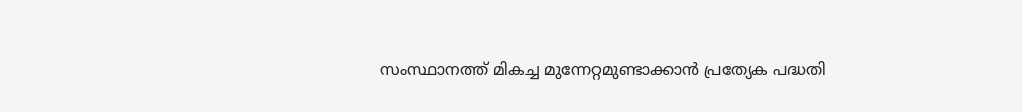സംസ്ഥാനത്ത് മികച്ച മുന്നേറ്റമുണ്ടാക്കാൻ പ്രത്യേക പദ്ധതി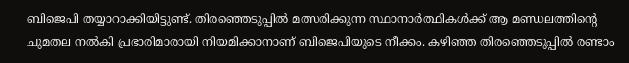ബിജെപി തയ്യാറാക്കിയിട്ടുണ്ട്. തിരഞ്ഞെടുപ്പിൽ മത്സരിക്കുന്ന സ്ഥാനാർത്ഥികൾക്ക് ആ മണ്ഡലത്തിന്റെ ചുമതല നൽകി പ്രഭാരിമാരായി നിയമിക്കാനാണ് ബിജെപിയുടെ നീക്കം. കഴിഞ്ഞ തിരഞ്ഞെടുപ്പിൽ രണ്ടാം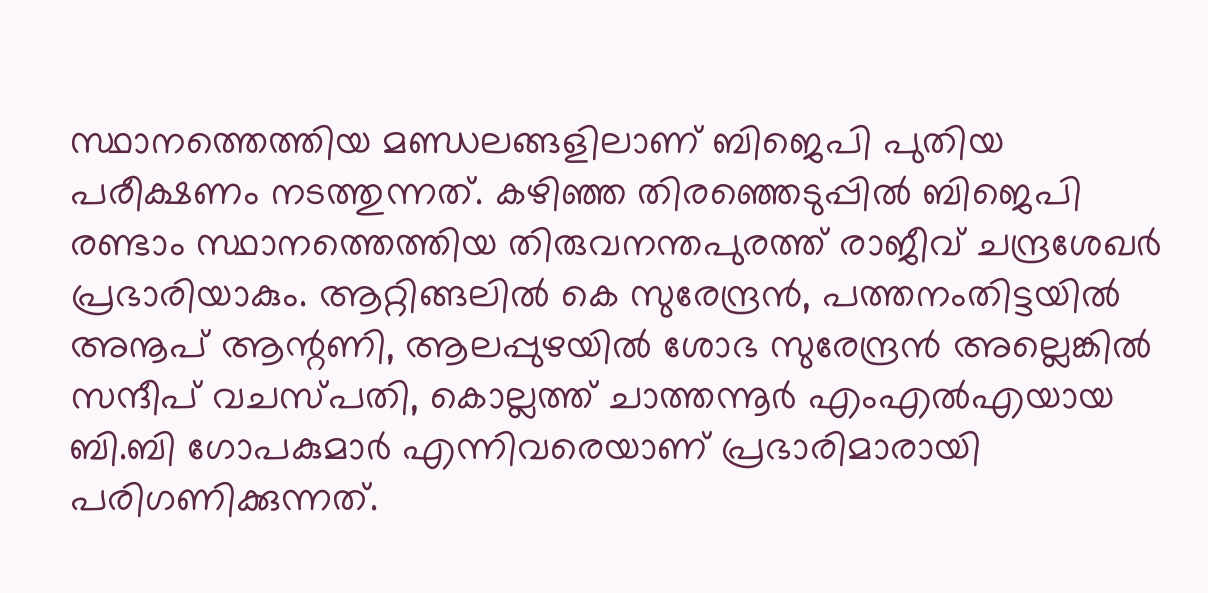സ്ഥാനത്തെത്തിയ മണ്ഡലങ്ങളിലാണ് ബിജെപി പുതിയ പരീക്ഷണം നടത്തുന്നത്. കഴിഞ്ഞ തിരഞ്ഞെടുപ്പിൽ ബിജെപി രണ്ടാം സ്ഥാനത്തെത്തിയ തിരുവനന്തപുരത്ത് രാജീവ് ചന്ദ്രശേഖർ പ്രഭാരിയാകും. ആറ്റിങ്ങലിൽ കെ സുരേന്ദ്രൻ, പത്തനംതിട്ടയിൽ അനൂപ് ആന്റണി, ആലപ്പുഴയിൽ ശോഭ സുരേന്ദ്രൻ അല്ലെങ്കിൽ സന്ദീപ് വചസ്പതി, കൊല്ലത്ത് ചാത്തന്നൂർ എംഎൽഎയായ ബി.ബി ഗോപകുമാർ എന്നിവരെയാണ് പ്രഭാരിമാരായി പരിഗണിക്കുന്നത്.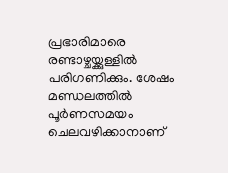പ്രഭാരിമാരെ രണ്ടാഴ്ചയ്ക്കുള്ളിൽ പരിഗണിക്കും. ശേഷം മണ്ഡലത്തിൽ പൂർണസമയം ചെലവഴിക്കാനാണ്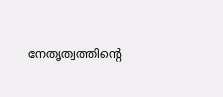നേതൃത്വത്തിന്റെ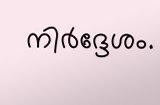നിർദ്ദേശം.